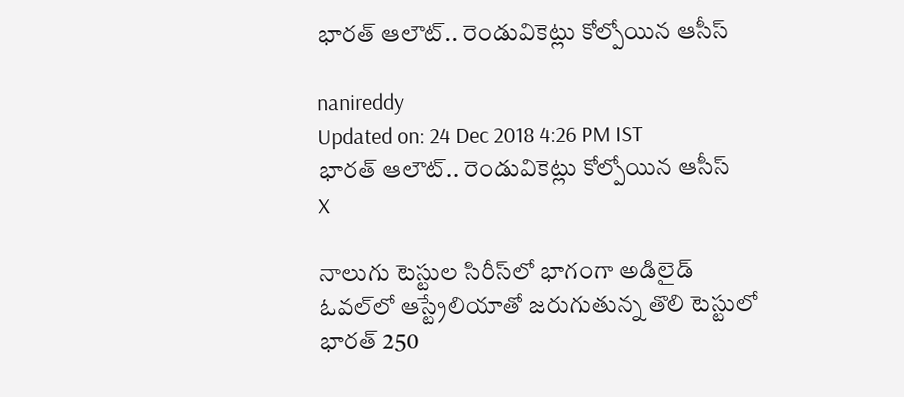భారత్ ఆలౌట్.. రెండువికెట్లు కోల్పోయిన ఆసీస్

nanireddy
Updated on: 24 Dec 2018 4:26 PM IST
భారత్ ఆలౌట్.. రెండువికెట్లు కోల్పోయిన ఆసీస్
X

నాలుగు టెస్టుల సిరీస్‌లో భాగంగా అడిలైడ్ ఓవల్‌లో ఆస్ట్రేలియాతో జరుగుతున్న తొలి టెస్టులో భారత్ 250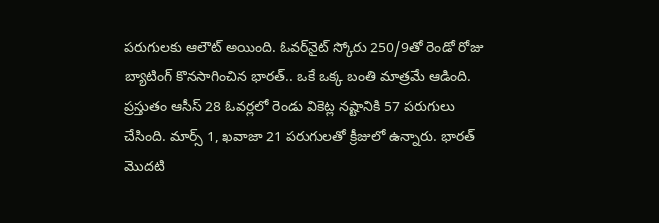పరుగులకు ఆలౌట్ అయింది. ఓవర్‌నైట్ స్కోరు 250/9తో రెండో రోజు బ్యాటింగ్ కొనసాగించిన భారత్.. ఒకే ఒక్క బంతి మాత్రమే ఆడింది. ప్రస్తుతం ఆసీస్ 28 ఓవర్లలో రెండు వికెట్ల నష్టానికి 57 పరుగులు చేసింది. మార్స్ 1, ఖవాజా 21 పరుగులతో క్రీజులో ఉన్నారు. భారత్ మొదటి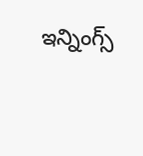ఇన్నింగ్స్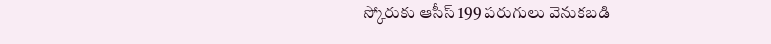స్కోరుకు ఆసీస్ 199 పరుగులు వెనుకబడి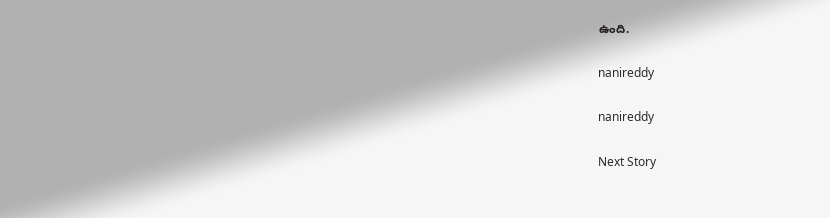ఉంది.

nanireddy

nanireddy

Next Story